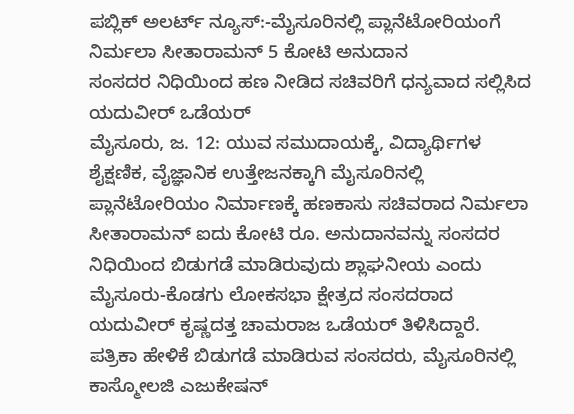ಪಬ್ಲಿಕ್ ಅಲರ್ಟ್ ನ್ಯೂಸ್:-ಮೈಸೂರಿನಲ್ಲಿ ಪ್ಲಾನೆಟೋರಿಯಂಗೆ ನಿರ್ಮಲಾ ಸೀತಾರಾಮನ್ 5 ಕೋಟಿ ಅನುದಾನ
ಸಂಸದರ ನಿಧಿಯಿಂದ ಹಣ ನೀಡಿದ ಸಚಿವರಿಗೆ ಧನ್ಯವಾದ ಸಲ್ಲಿಸಿದ ಯದುವೀರ್ ಒಡೆಯರ್
ಮೈಸೂರು, ಜ. 12: ಯುವ ಸಮುದಾಯಕ್ಕೆ, ವಿದ್ಯಾರ್ಥಿಗಳ ಶೈಕ್ಷಣಿಕ, ವೈಜ್ಞಾನಿಕ ಉತ್ತೇಜನಕ್ಕಾಗಿ ಮೈಸೂರಿನಲ್ಲಿ ಪ್ಲಾನೆಟೋರಿಯಂ ನಿರ್ಮಾಣಕ್ಕೆ ಹಣಕಾಸು ಸಚಿವರಾದ ನಿರ್ಮಲಾ ಸೀತಾರಾಮನ್ ಐದು ಕೋಟಿ ರೂ. ಅನುದಾನವನ್ನು ಸಂಸದರ ನಿಧಿಯಿಂದ ಬಿಡುಗಡೆ ಮಾಡಿರುವುದು ಶ್ಲಾಘನೀಯ ಎಂದು ಮೈಸೂರು-ಕೊಡಗು ಲೋಕಸಭಾ ಕ್ಷೇತ್ರದ ಸಂಸದರಾದ ಯದುವೀರ್ ಕೃಷ್ಣದತ್ತ ಚಾಮರಾಜ ಒಡೆಯರ್ ತಿಳಿಸಿದ್ದಾರೆ.
ಪತ್ರಿಕಾ ಹೇಳಿಕೆ ಬಿಡುಗಡೆ ಮಾಡಿರುವ ಸಂಸದರು, ಮೈಸೂರಿನಲ್ಲಿ ಕಾಸ್ಮೋಲಜಿ ಎಜುಕೇಷನ್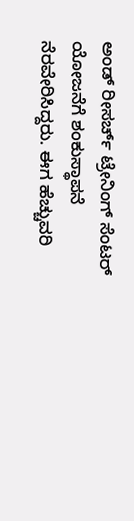ಅಂಡ್ ರೀಸರ್ಚ್ ಟ್ರೇನಿಂಗ್ ಸೆಂಟರ್ ಯೋಜನೆಗೆ ಶಂಕುಸ್ಥಾಪನೆ ನೆರವೇರಿಸಿದ್ದರು. ಈಗ ಹೆಚ್ಚುವರಿ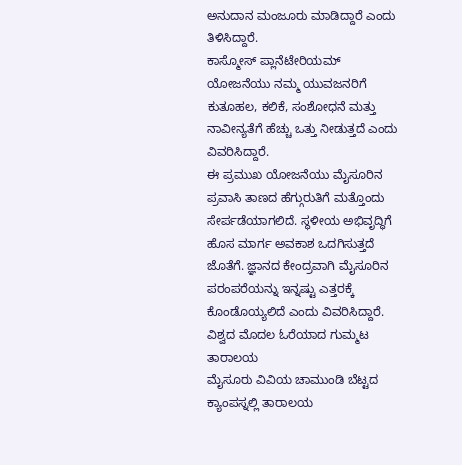ಅನುದಾನ ಮಂಜೂರು ಮಾಡಿದ್ದಾರೆ ಎಂದು ತಿಳಿಸಿದ್ದಾರೆ.
ಕಾಸ್ಮೋಸ್ ಪ್ಲಾನೆಟೇರಿಯಮ್ ಯೋಜನೆಯು ನಮ್ಮ ಯುವಜನರಿಗೆ ಕುತೂಹಲ, ಕಲಿಕೆ, ಸಂಶೋಧನೆ ಮತ್ತು ನಾವೀನ್ಯತೆಗೆ ಹೆಚ್ಚು ಒತ್ತು ನೀಡುತ್ತದೆ ಎಂದು ವಿವರಿಸಿದ್ದಾರೆ.
ಈ ಪ್ರಮುಖ ಯೋಜನೆಯು ಮೈಸೂರಿನ ಪ್ರವಾಸಿ ತಾಣದ ಹೆಗ್ಗುರುತಿಗೆ ಮತ್ತೊಂದು ಸೇರ್ಪಡೆಯಾಗಲಿದೆ. ಸ್ಥಳೀಯ ಅಭಿವೃದ್ಧಿಗೆ ಹೊಸ ಮಾರ್ಗ ಅವಕಾಶ ಒದಗಿಸುತ್ತದೆ ಜೊತೆಗೆ. ಜ್ಞಾನದ ಕೇಂದ್ರವಾಗಿ ಮೈಸೂರಿನ ಪರಂಪರೆಯನ್ನು ಇನ್ನಷ್ಟು ಎತ್ತರಕ್ಕೆ ಕೊಂಡೊಯ್ಯಲಿದೆ ಎಂದು ವಿವರಿಸಿದ್ದಾರೆ.
ವಿಶ್ವದ ಮೊದಲ ಓರೆಯಾದ ಗುಮ್ಮಟ ತಾರಾಲಯ
ಮೈಸೂರು ವಿವಿಯ ಚಾಮುಂಡಿ ಬೆಟ್ಟದ ಕ್ಯಾಂಪಸ್ನಲ್ಲಿ ತಾರಾಲಯ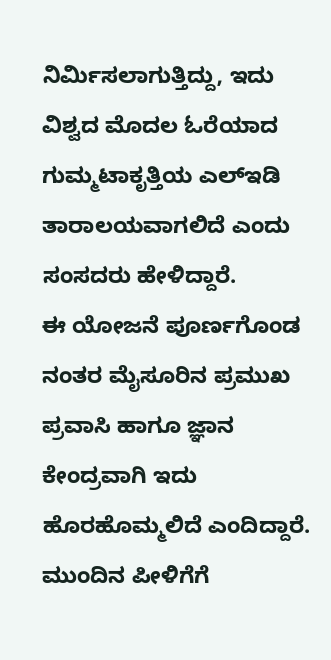ನಿರ್ಮಿಸಲಾಗುತ್ತಿದ್ದು, ಇದು ವಿಶ್ವದ ಮೊದಲ ಓರೆಯಾದ ಗುಮ್ಮಟಾಕೃತ್ತಿಯ ಎಲ್ಇಡಿ ತಾರಾಲಯವಾಗಲಿದೆ ಎಂದು ಸಂಸದರು ಹೇಳಿದ್ದಾರೆ.
ಈ ಯೋಜನೆ ಪೂರ್ಣಗೊಂಡ ನಂತರ ಮೈಸೂರಿನ ಪ್ರಮುಖ ಪ್ರವಾಸಿ ಹಾಗೂ ಜ್ಞಾನ ಕೇಂದ್ರವಾಗಿ ಇದು ಹೊರಹೊಮ್ಮಲಿದೆ ಎಂದಿದ್ದಾರೆ.
ಮುಂದಿನ ಪೀಳಿಗೆಗೆ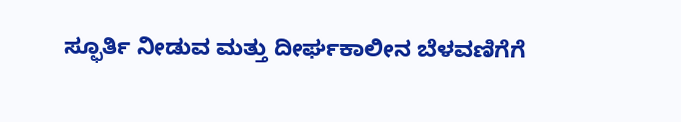ಸ್ಫೂರ್ತಿ ನೀಡುವ ಮತ್ತು ದೀರ್ಘಕಾಲೀನ ಬೆಳವಣಿಗೆಗೆ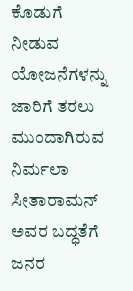ಕೊಡುಗೆ ನೀಡುವ ಯೋಜನೆಗಳನ್ನು ಜಾರಿಗೆ ತರಲು ಮುಂದಾಗಿರುವ ನಿರ್ಮಲಾ ಸೀತಾರಾಮನ್ ಅವರ ಬದ್ಧತೆಗೆ ಜನರ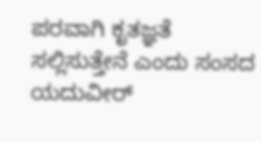ಪರವಾಗಿ ಕೃತಜ್ಞತೆ ಸಲ್ಲಿಸುತ್ತೇನೆ ಎಂದು ಸಂಸದ ಯದುವೀರ್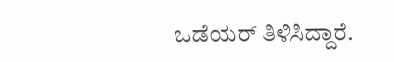ಒಡೆಯರ್ ತಿಳಿಸಿದ್ದಾರೆ.